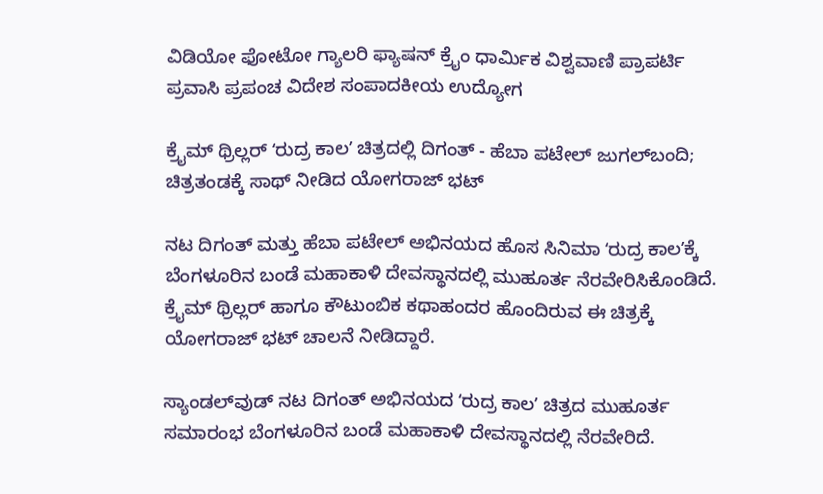ವಿಡಿಯೋ ಫೋಟೋ ಗ್ಯಾಲರಿ ಫ್ಯಾಷನ್ ಕ್ರೈಂ ಧಾರ್ಮಿಕ ವಿಶ್ವವಾಣಿ ಪ್ರಾಪರ್ಟಿ ಪ್ರವಾಸಿ ಪ್ರಪಂಚ ವಿದೇಶ ಸಂಪಾದಕೀಯ ಉದ್ಯೋಗ

ಕ್ರೈಮ್ ಥ್ರಿಲ್ಲರ್ ʻರುದ್ರ ಕಾಲʼ ಚಿತ್ರದಲ್ಲಿ ದಿಗಂತ್ - ಹೆಬಾ ಪಟೇಲ್ ಜುಗಲ್‌ಬಂದಿ; ಚಿತ್ರತಂಡಕ್ಕೆ ಸಾಥ್‌ ನೀಡಿದ ಯೋಗರಾಜ್ ಭಟ್

ನಟ ದಿಗಂತ್ ಮತ್ತು ಹೆಬಾ ಪಟೇಲ್ ಅಭಿನಯದ ಹೊಸ ಸಿನಿಮಾ ʻರುದ್ರ ಕಾಲʼಕ್ಕೆ ಬೆಂಗಳೂರಿನ ಬಂಡೆ ಮಹಾಕಾಳಿ ದೇವಸ್ಥಾನದಲ್ಲಿ ಮುಹೂರ್ತ ನೆರವೇರಿಸಿಕೊಂಡಿದೆ. ಕ್ರೈಮ್ ಥ್ರಿಲ್ಲರ್ ಹಾಗೂ ಕೌಟುಂಬಿಕ ಕಥಾಹಂದರ ಹೊಂದಿರುವ ಈ ಚಿತ್ರಕ್ಕೆ ಯೋಗರಾಜ್ ಭಟ್ ಚಾಲನೆ ನೀಡಿದ್ದಾರೆ.

ಸ್ಯಾಂಡಲ್‌ವುಡ್‌ ನಟ ದಿಗಂತ್ ಅಭಿನಯದ ʻರುದ್ರ ಕಾಲʼ ಚಿತ್ರದ ಮುಹೂರ್ತ ಸಮಾರಂಭ ಬೆಂಗಳೂರಿನ ಬಂಡೆ ಮಹಾಕಾಳಿ ದೇವಸ್ಥಾನದಲ್ಲಿ ನೆರವೇರಿದೆ.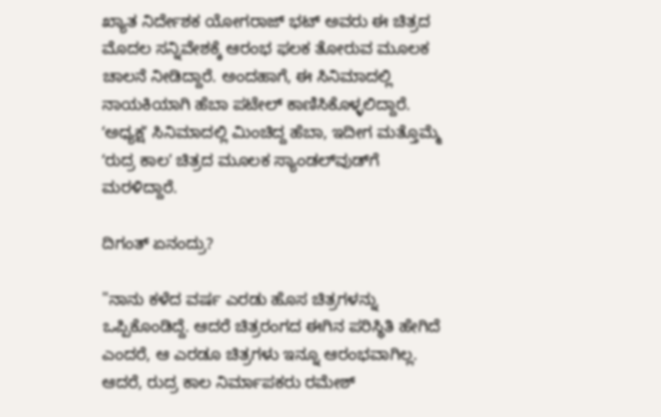ಖ್ಯಾತ ನಿರ್ದೇಶಕ ಯೋಗರಾಜ್ ಭಟ್ ಅವರು ಈ ಚಿತ್ರದ ಮೊದಲ ಸನ್ನಿವೇಶಕ್ಕೆ ಆರಂಭ ಫಲಕ ತೋರುವ ಮೂಲಕ ಚಾಲನೆ ನೀಡಿದ್ದಾರೆ. ಅಂದಹಾಗೆ, ಈ ಸಿನಿಮಾದಲ್ಲಿ ನಾಯಕಿಯಾಗಿ ಹೆಬಾ ಪಟೇಲ್‌ ಕಾಣಿಸಿಕೊಳ್ಳಲಿದ್ದಾರೆ. ʻಅಧ್ಯಕ್ಷʼ ಸಿನಿಮಾದಲ್ಲಿ ಮಿಂಚಿದ್ದ ಹೆಬಾ, ಇದೀಗ ಮತ್ತೊಮ್ಮೆ ʻರುದ್ರ ಕಾಲʼ ಚಿತ್ರದ ಮೂಲಕ ಸ್ಯಾಂಡಲ್‌ವುಡ್‌ಗೆ ಮರಳಿದ್ದಾರೆ.

ದಿಗಂತ್‌ ಏನಂದ್ರು?

"ನಾನು ಕಳೆದ ವರ್ಷ ಎರಡು ಹೊಸ ಚಿತ್ರಗಳನ್ನು ಒಪ್ಪಿಕೊಂಡಿದ್ದೆ. ಆದರೆ ಚಿತ್ರರಂಗದ ಈಗಿನ ಪರಿಸ್ಥಿತಿ ಹೇಗಿದೆ ಎಂದರೆ, ಆ ಎರಡೂ ಚಿತ್ರಗಳು ಇನ್ನೂ ಆರಂಭವಾಗಿಲ್ಲ. ಆದರೆ, ರುದ್ರ ಕಾಲ ನಿರ್ಮಾಪಕರು ರಮೇಶ್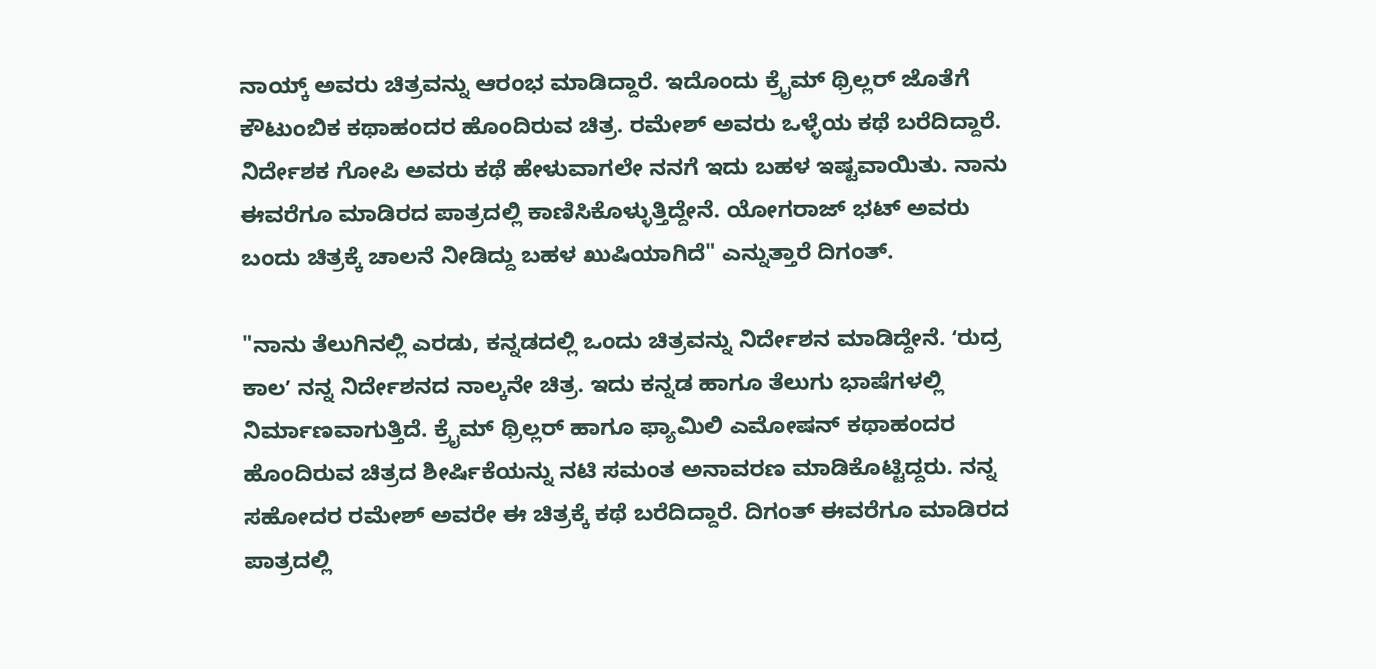ನಾಯ್ಕ್ ಅವರು ಚಿತ್ರವನ್ನು ಆರಂಭ ಮಾಡಿದ್ದಾರೆ. ಇದೊಂದು ಕ್ರೈಮ್ ಥ್ರಿಲ್ಲರ್ ಜೊತೆಗೆ ಕೌಟುಂಬಿಕ ಕಥಾಹಂದರ ಹೊಂದಿರುವ ಚಿತ್ರ‌‌. ರಮೇಶ್ ಅವರು ಒಳ್ಳೆಯ ಕಥೆ ಬರೆದಿದ್ದಾರೆ. ನಿರ್ದೇಶಕ ಗೋಪಿ ಅವರು ಕಥೆ ಹೇಳುವಾಗಲೇ ನನಗೆ ಇದು ಬಹಳ ಇಷ್ಟವಾಯಿತು‌. ನಾನು ಈವರೆಗೂ ಮಾಡಿರದ ಪಾತ್ರದಲ್ಲಿ ಕಾಣಿಸಿಕೊಳ್ಳುತ್ತಿದ್ದೇನೆ. ಯೋಗರಾಜ್ ಭಟ್ ಅವರು ಬಂದು ಚಿತ್ರಕ್ಕೆ ಚಾಲನೆ ನೀಡಿದ್ದು ಬಹಳ ಖುಷಿಯಾಗಿದೆ" ಎನ್ನುತ್ತಾರೆ ದಿಗಂತ್.

"ನಾನು ತೆಲುಗಿನಲ್ಲಿ ಎರಡು, ಕನ್ನಡದಲ್ಲಿ ಒಂದು ಚಿತ್ರವನ್ನು ನಿರ್ದೇಶನ ಮಾಡಿದ್ದೇನೆ‌. ʻರುದ್ರ ಕಾಲʼ ನನ್ನ ನಿರ್ದೇಶನದ ನಾಲ್ಕನೇ ಚಿತ್ರ. ಇದು ಕನ್ನಡ ಹಾಗೂ ತೆಲುಗು ಭಾಷೆಗಳಲ್ಲಿ ನಿರ್ಮಾಣವಾಗುತ್ತಿದೆ. ಕ್ರೈಮ್ ಥ್ರಿಲ್ಲರ್ ಹಾಗೂ ಫ್ಯಾಮಿಲಿ ಎಮೋಷನ್ ಕಥಾಹಂದರ ಹೊಂದಿರುವ ಚಿತ್ರದ ಶೀರ್ಷಿಕೆಯನ್ನು ನಟಿ ಸಮಂತ ಅನಾವರಣ ಮಾಡಿಕೊಟ್ಟಿದ್ದರು. ನನ್ನ ಸಹೋದರ ರಮೇಶ್ ಅವರೇ ಈ ಚಿತ್ರಕ್ಕೆ ಕಥೆ ಬರೆದಿದ್ದಾರೆ. ದಿಗಂತ್ ಈವರೆಗೂ ಮಾಡಿರದ ಪಾತ್ರದಲ್ಲಿ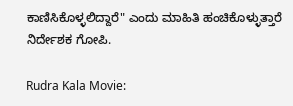ಕಾಣಿಸಿಕೊಳ್ಳಲಿದ್ದಾರೆ" ಎಂದು ಮಾಹಿತಿ ಹಂಚಿಕೊಳ್ಳುತ್ತಾರೆ ನಿರ್ದೇಶಕ ಗೋಪಿ.

Rudra Kala Movie: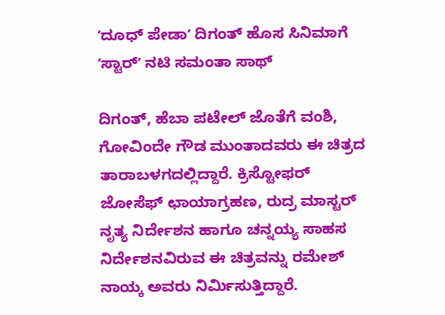ʻದೂಧ್ ಪೇಡಾʼ ದಿಗಂತ್ ಹೊಸ ಸಿನಿಮಾಗೆ ʻಸ್ಟಾರ್‌ʼ ನಟಿ ಸಮಂತಾ ಸಾಥ್

ದಿಗಂತ್‌, ಹೆಬಾ ಪಟೇಲ್ ಜೊತೆಗೆ ವಂಶಿ, ಗೋವಿಂದೇ ಗೌಡ ಮುಂತಾದವರು ಈ ಚಿತ್ರದ ತಾರಾಬಳಗದಲ್ಲಿದ್ದಾರೆ‌. ಕ್ರಿಸ್ಟೋಫರ್ ಜೋಸೆಫ್ ಛಾಯಾಗ್ರಹಣ, ರುದ್ರ ಮಾಸ್ಟರ್ ನೃತ್ಯ ನಿರ್ದೇಶನ ಹಾಗೂ ಚನ್ನಯ್ಯ ಸಾಹಸ ನಿರ್ದೇಶನವಿರುವ ಈ ಚಿತ್ರವನ್ನು ರಮೇಶ್ ನಾಯ್ಕ ಅವರು ನಿರ್ಮಿಸುತ್ತಿದ್ದಾರೆ.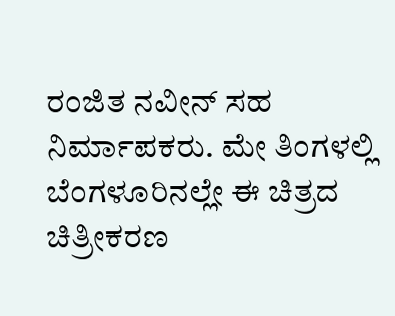ರಂಜಿತ ನವೀನ್ ಸಹ ನಿರ್ಮಾಪಕರು. ಮೇ ತಿಂಗಳಲ್ಲಿ ಬೆಂಗಳೂರಿನಲ್ಲೇ ಈ ಚಿತ್ರದ ಚಿತ್ರೀಕರಣ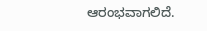ಆರಂಭವಾಗಲಿದೆ.